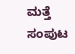ಮತ್ತೆ ಸಂಪುಟ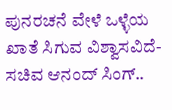ಪುನರಚನೆ ವೇಳೆ ಒಳ್ಳೆಯ ಖಾತೆ ಸಿಗುವ ವಿಶ್ವಾಸವಿದೆ- ಸಚಿವ ಆನಂದ್ ಸಿಂಗ್..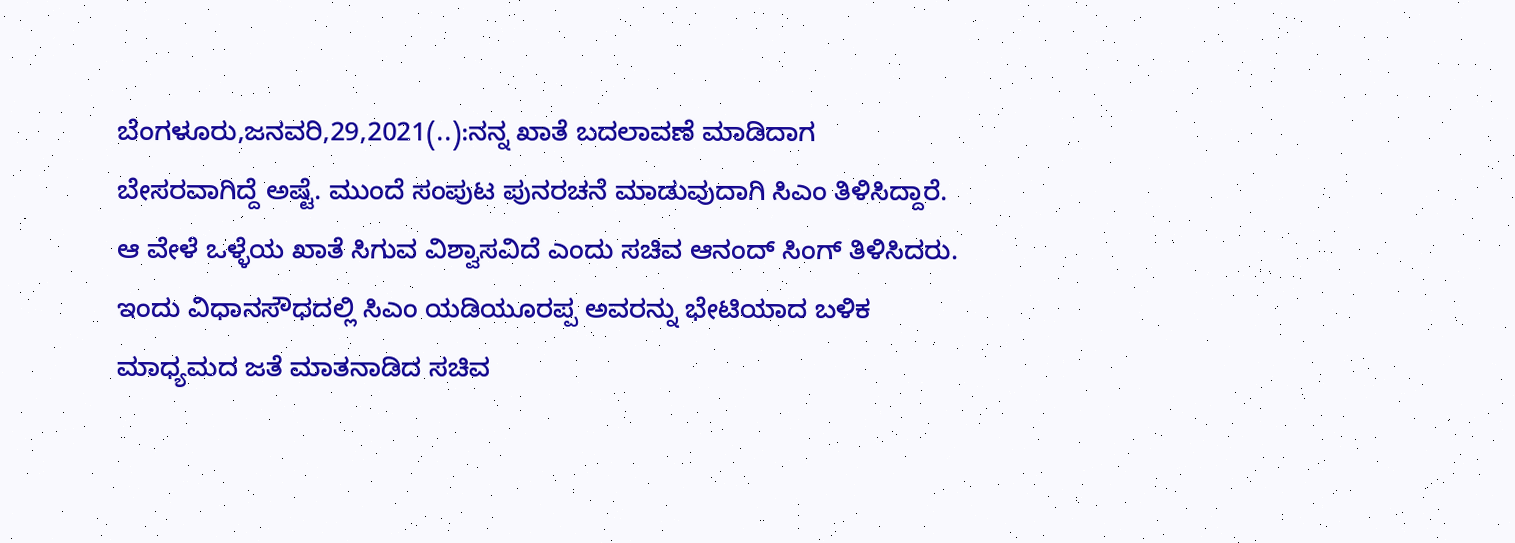ಬೆಂಗಳೂರು,ಜನವರಿ,29,2021(..):ನನ್ನ ಖಾತೆ ಬದಲಾವಣೆ ಮಾಡಿದಾಗ ಬೇಸರವಾಗಿದ್ದೆ ಅಷ್ಟೆ. ಮುಂದೆ ಸಂಪುಟ ಪುನರಚನೆ ಮಾಡುವುದಾಗಿ ಸಿಎಂ ತಿಳಿಸಿದ್ದಾರೆ. ಆ ವೇಳೆ ಒಳ್ಳೆಯ ಖಾತೆ ಸಿಗುವ ವಿಶ್ವಾಸವಿದೆ ಎಂದು ಸಚಿವ ಆನಂದ್ ಸಿಂಗ್ ತಿಳಿಸಿದರು. ಇಂದು ವಿಧಾನಸೌಧದಲ್ಲಿ ಸಿಎಂ ಯಡಿಯೂರಪ್ಪ ಅವರನ್ನು ಭೇಟಿಯಾದ ಬಳಿಕ ಮಾಧ್ಯಮದ ಜತೆ ಮಾತನಾಡಿದ ಸಚಿವ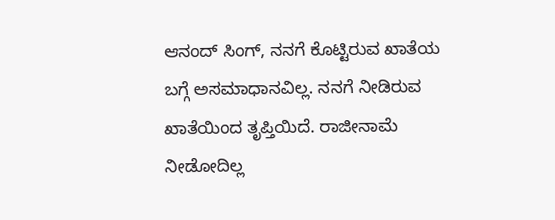ಆನಂದ್ ಸಿಂಗ್, ನನಗೆ ಕೊಟ್ಟಿರುವ ಖಾತೆಯ ಬಗ್ಗೆ ಅಸಮಾಧಾನವಿಲ್ಲ. ನನಗೆ ನೀಡಿರುವ ಖಾತೆಯಿಂದ ತೃಪ್ತಿಯಿದೆ. ರಾಜೀನಾಮೆ ನೀಡೋದಿಲ್ಲ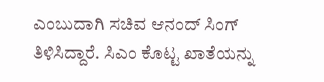ಎಂಬುದಾಗಿ ಸಚಿವ ಆನಂದ್ ಸಿಂಗ್ ತಿಳಿಸಿದ್ದಾರೆ. ಸಿಎಂ ಕೊಟ್ಟ ಖಾತೆಯನ್ನು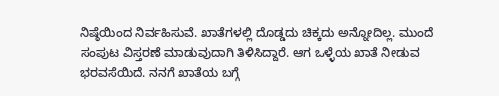ನಿಷ್ಠೆಯಿಂದ ನಿರ್ವಹಿಸುವೆ. ಖಾತೆಗಳಲ್ಲಿ ದೊಡ್ಡದು ಚಿಕ್ಕದು ಅನ್ನೋದಿಲ್ಲ. ಮುಂದೆ ಸಂಪುಟ ವಿಸ್ತರಣೆ ಮಾಡುವುದಾಗಿ ತಿಳಿಸಿದ್ದಾರೆ. ಆಗ ಒಳ್ಳೆಯ ಖಾತೆ ನೀಡುವ ಭರವಸೆಯಿದೆ. ನನಗೆ ಖಾತೆಯ ಬಗ್ಗೆ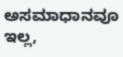ಅಸಮಾಧಾನವೂ ಇಲ್ಲ,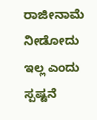ರಾಜೀನಾಮೆ ನೀಡೋದು ಇಲ್ಲ ಎಂದು ಸ್ಪಷ್ಟನೆ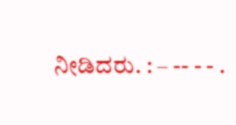ನೀಡಿದರು. : – -- - - .